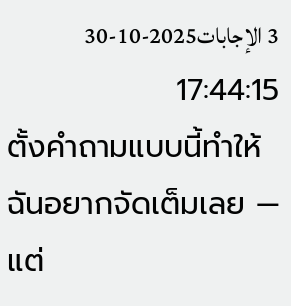3 الإجابات2025-10-30 17:44:15
ตั้งคำถามแบบนี้ทำให้ฉันอยากจัดเต็มเลย — แต่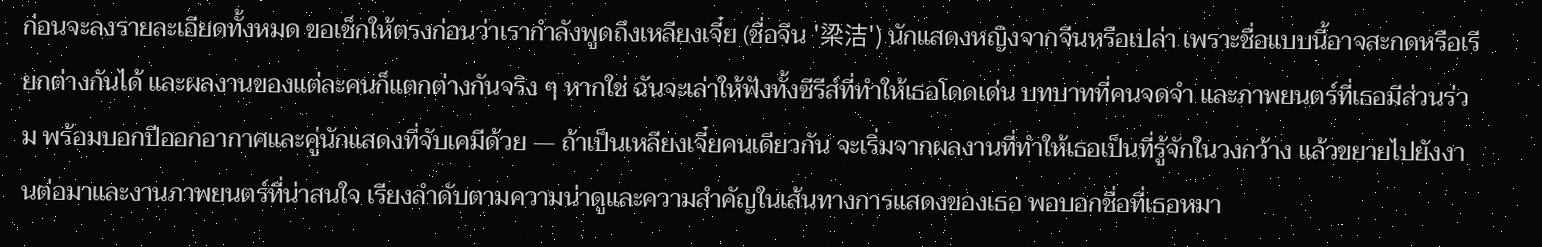ก่อนจะลงรายละเอียดทั้งหมด ขอเช็กให้ตรงก่อนว่าเรากำลังพูดถึงเหลียงเจี๋ย (ชื่อจีน '梁洁') นักแสดงหญิงจากจีนหรือเปล่า เพราะชื่อแบบนี้อาจสะกดหรือเรียกต่างกันได้ และผลงานของแต่ละคนก็แตกต่างกันจริง ๆ หากใช่ ฉันจะเล่าให้ฟังทั้งซีรีส์ที่ทำให้เธอโดดเด่น บทบาทที่คนจดจำ และภาพยนตร์ที่เธอมีส่วนร่วม พร้อมบอกปีออกอากาศและคู่นักแสดงที่จับเคมีด้วย — ถ้าเป็นเหลียงเจี๋ยคนเดียวกัน จะเริ่มจากผลงานที่ทำให้เธอเป็นที่รู้จักในวงกว้าง แล้วขยายไปยังงานต่อมาและงานภาพยนตร์ที่น่าสนใจ เรียงลำดับตามความน่าดูและความสำคัญในเส้นทางการแสดงของเธอ พอบอกชื่อที่เธอหมา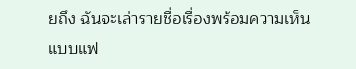ยถึง ฉันจะเล่ารายชื่อเรื่องพร้อมความเห็นแบบแฟ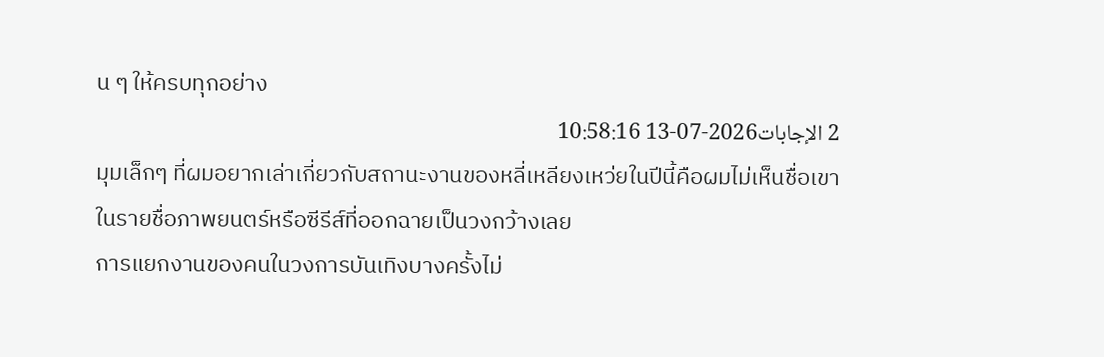น ๆ ให้ครบทุกอย่าง
2 الإجابات2026-07-13 10:58:16
มุมเล็กๆ ที่ผมอยากเล่าเกี่ยวกับสถานะงานของหลี่เหลียงเหว่ยในปีนี้คือผมไม่เห็นชื่อเขาในรายชื่อภาพยนตร์หรือซีรีส์ที่ออกฉายเป็นวงกว้างเลย
การแยกงานของคนในวงการบันเทิงบางครั้งไม่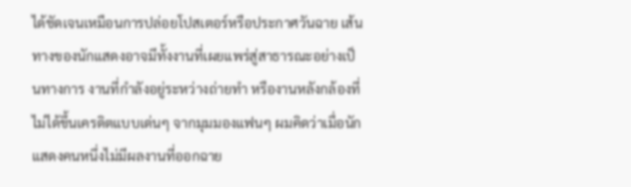ได้ชัดเจนเหมือนการปล่อยโปสเตอร์หรือประกาศวันฉาย เส้นทางของนักแสดงอาจมีทั้งงานที่เผยแพร่สู่สาธารณะอย่างเป็นทางการ งานที่กำลังอยู่ระหว่างถ่ายทำ หรืองานหลังกล้องที่ไม่ได้ขึ้นเครดิตแบบเด่นๆ จากมุมมองแฟนๆ ผมคิดว่าเมื่อนักแสดงคนหนึ่งไม่มีผลงานที่ออกฉาย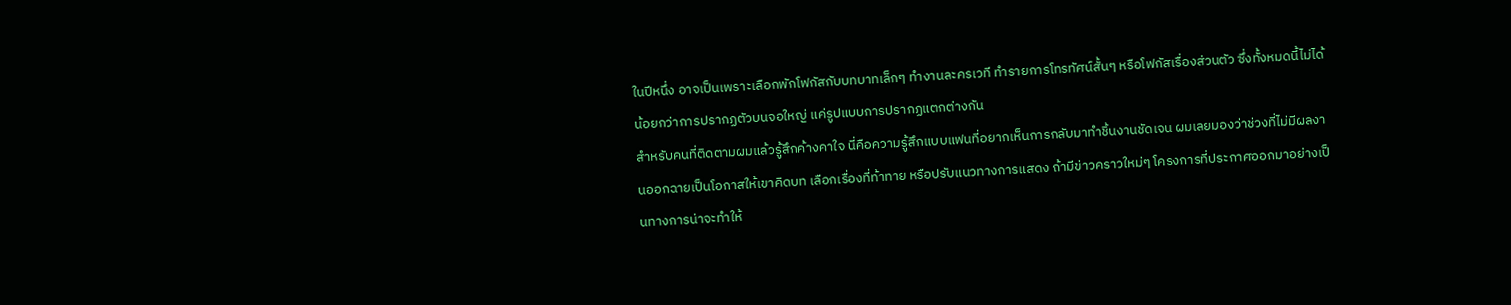ในปีหนึ่ง อาจเป็นเพราะเลือกพักโฟกัสกับบทบาทเล็กๆ ทำงานละครเวที ทำรายการโทรทัศน์สั้นๆ หรือโฟกัสเรื่องส่วนตัว ซึ่งทั้งหมดนี้ไม่ได้น้อยกว่าการปรากฏตัวบนจอใหญ่ แค่รูปแบบการปรากฏแตกต่างกัน
สำหรับคนที่ติดตามผมแล้วรู้สึกค้างคาใจ นี่คือความรู้สึกแบบแฟนที่อยากเห็นการกลับมาทำชิ้นงานชัดเจน ผมเลยมองว่าช่วงที่ไม่มีผลงานออกฉายเป็นโอกาสให้เขาคิดบท เลือกเรื่องที่ท้าทาย หรือปรับแนวทางการแสดง ถ้ามีข่าวคราวใหม่ๆ โครงการที่ประกาศออกมาอย่างเป็นทางการน่าจะทำให้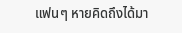แฟนๆ หายคิดถึงได้มา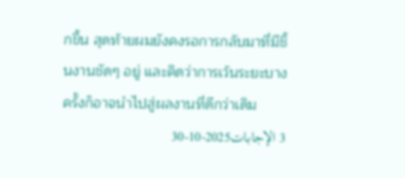กขึ้น สุดท้ายผมยังคงรอการกลับมาที่มีชิ้นงานชัดๆ อยู่ และคิดว่าการเว้นระยะบางครั้งก็อาจนำไปสู่ผลงานที่ดีกว่าเดิม
3 الإجابات2025-10-30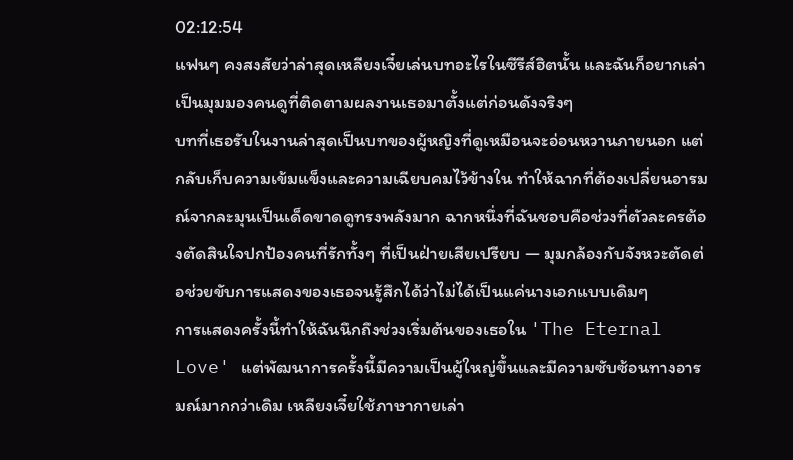02:12:54
แฟนๆ คงสงสัยว่าล่าสุดเหลียงเจี๋ยเล่นบทอะไรในซีรีส์ฮิตนั้น และฉันก็อยากเล่าเป็นมุมมองคนดูที่ติดตามผลงานเธอมาตั้งแต่ก่อนดังจริงๆ
บทที่เธอรับในงานล่าสุดเป็นบทของผู้หญิงที่ดูเหมือนจะอ่อนหวานภายนอก แต่กลับเก็บความเข้มแข็งและความเฉียบคมไว้ข้างใน ทำให้ฉากที่ต้องเปลี่ยนอารมณ์จากละมุนเป็นเด็ดขาดดูทรงพลังมาก ฉากหนึ่งที่ฉันชอบคือช่วงที่ตัวละครต้องตัดสินใจปกป้องคนที่รักทั้งๆ ที่เป็นฝ่ายเสียเปรียบ — มุมกล้องกับจังหวะตัดต่อช่วยขับการแสดงของเธอจนรู้สึกได้ว่าไม่ได้เป็นแค่นางเอกแบบเดิมๆ
การแสดงครั้งนี้ทำให้ฉันนึกถึงช่วงเริ่มต้นของเธอใน 'The Eternal Love' แต่พัฒนาการครั้งนี้มีความเป็นผู้ใหญ่ขึ้นและมีความซับซ้อนทางอารมณ์มากกว่าเดิม เหลียงเจี๋ยใช้ภาษากายเล่า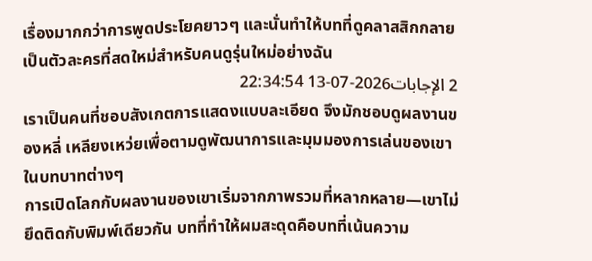เรื่องมากกว่าการพูดประโยคยาวๆ และนั่นทำให้บทที่ดูคลาสสิกกลายเป็นตัวละครที่สดใหม่สำหรับคนดูรุ่นใหม่อย่างฉัน
2 الإجابات2026-07-13 22:34:54
เราเป็นคนที่ชอบสังเกตการแสดงแบบละเอียด จึงมักชอบดูผลงานของหลี่ เหลียงเหว่ยเพื่อตามดูพัฒนาการและมุมมองการเล่นของเขาในบทบาทต่างๆ
การเปิดโลกกับผลงานของเขาเริ่มจากภาพรวมที่หลากหลาย—เขาไม่ยึดติดกับพิมพ์เดียวกัน บทที่ทำให้ผมสะดุดคือบทที่เน้นความ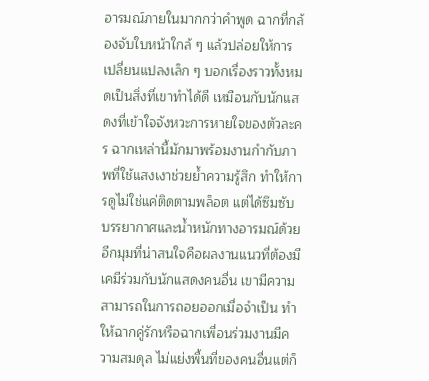อารมณ์ภายในมากกว่าคำพูด ฉากที่กล้องจับใบหน้าใกล้ ๆ แล้วปล่อยให้การเปลี่ยนแปลงเล็ก ๆ บอกเรื่องราวทั้งหมดเป็นสิ่งที่เขาทำได้ดี เหมือนกับนักแสดงที่เข้าใจจังหวะการหายใจของตัวละคร ฉากเหล่านี้มักมาพร้อมงานกำกับภาพที่ใช้แสงเงาช่วยย้ำความรู้สึก ทำให้การดูไม่ใช่แค่ติดตามพล็อต แต่ได้ซึมซับบรรยากาศและน้ำหนักทางอารมณ์ด้วย
อีกมุมที่น่าสนใจคือผลงานแนวที่ต้องมีเคมีร่วมกับนักแสดงคนอื่น เขามีความสามารถในการถอยออกเมื่อจำเป็น ทำให้ฉากคู่รักหรือฉากเพื่อนร่วมงานมีความสมดุล ไม่แย่งพื้นที่ของคนอื่นแต่ก็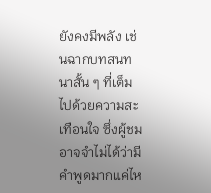ยังคงมีพลัง เช่นฉากบทสนทนาสั้น ๆ ที่เต็มไปด้วยความสะเทือนใจ ซึ่งผู้ชมอาจจำไม่ได้ว่ามีคำพูดมากแค่ไห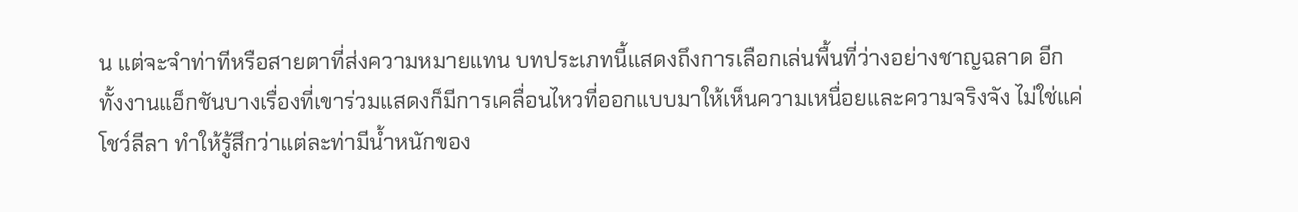น แต่จะจำท่าทีหรือสายตาที่ส่งความหมายแทน บทประเภทนี้แสดงถึงการเลือกเล่นพื้นที่ว่างอย่างชาญฉลาด อีกทั้งงานแอ็กชันบางเรื่องที่เขาร่วมแสดงก็มีการเคลื่อนไหวที่ออกแบบมาให้เห็นความเหนื่อยและความจริงจัง ไม่ใช่แค่โชว์ลีลา ทำให้รู้สึกว่าแต่ละท่ามีน้ำหนักของ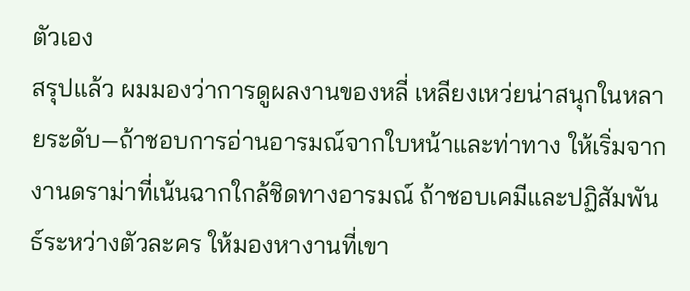ตัวเอง
สรุปแล้ว ผมมองว่าการดูผลงานของหลี่ เหลียงเหว่ยน่าสนุกในหลายระดับ—ถ้าชอบการอ่านอารมณ์จากใบหน้าและท่าทาง ให้เริ่มจากงานดราม่าที่เน้นฉากใกล้ชิดทางอารมณ์ ถ้าชอบเคมีและปฏิสัมพันธ์ระหว่างตัวละคร ให้มองหางานที่เขา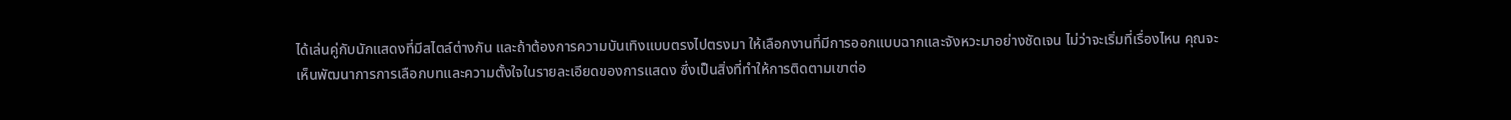ได้เล่นคู่กับนักแสดงที่มีสไตล์ต่างกัน และถ้าต้องการความบันเทิงแบบตรงไปตรงมา ให้เลือกงานที่มีการออกแบบฉากและจังหวะมาอย่างชัดเจน ไม่ว่าจะเริ่มที่เรื่องไหน คุณจะเห็นพัฒนาการการเลือกบทและความตั้งใจในรายละเอียดของการแสดง ซึ่งเป็นสิ่งที่ทำให้การติดตามเขาต่อ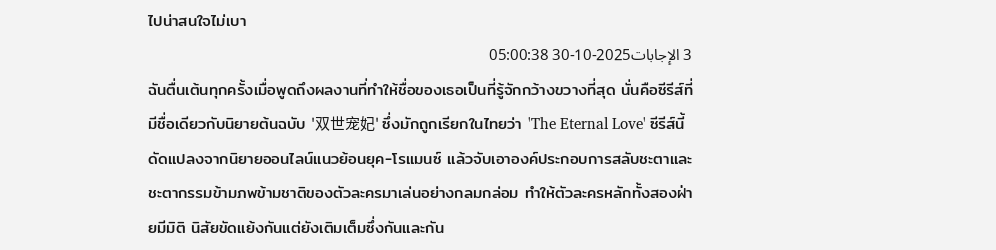ไปน่าสนใจไม่เบา
3 الإجابات2025-10-30 05:00:38
ฉันตื่นเต้นทุกครั้งเมื่อพูดถึงผลงานที่ทำให้ชื่อของเธอเป็นที่รู้จักกว้างขวางที่สุด นั่นคือซีรีส์ที่มีชื่อเดียวกับนิยายต้นฉบับ '双世宠妃' ซึ่งมักถูกเรียกในไทยว่า 'The Eternal Love' ซีรีส์นี้ดัดแปลงจากนิยายออนไลน์แนวย้อนยุค-โรแมนซ์ แล้วจับเอาองค์ประกอบการสลับชะตาและชะตากรรมข้ามภพข้ามชาติของตัวละครมาเล่นอย่างกลมกล่อม ทำให้ตัวละครหลักทั้งสองฝ่ายมีมิติ นิสัยขัดแย้งกันแต่ยังเติมเต็มซึ่งกันและกัน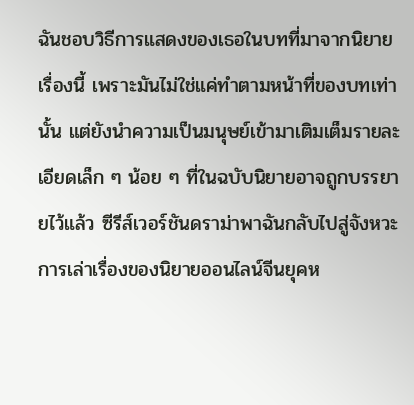ฉันชอบวิธีการแสดงของเธอในบทที่มาจากนิยายเรื่องนี้ เพราะมันไม่ใช่แค่ทำตามหน้าที่ของบทเท่านั้น แต่ยังนำความเป็นมนุษย์เข้ามาเติมเต็มรายละเอียดเล็ก ๆ น้อย ๆ ที่ในฉบับนิยายอาจถูกบรรยายไว้แล้ว ซีรีส์เวอร์ชันดราม่าพาฉันกลับไปสู่จังหวะการเล่าเรื่องของนิยายออนไลน์จีนยุคห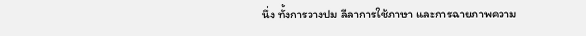นึ่ง ทั้งการวางปม ลีลาการใช้ภาษา และการฉายภาพความ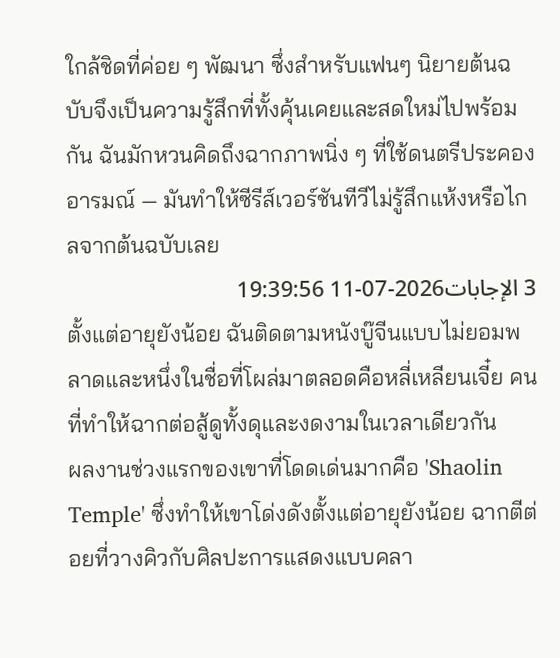ใกล้ชิดที่ค่อย ๆ พัฒนา ซึ่งสำหรับแฟนๆ นิยายต้นฉบับจึงเป็นความรู้สึกที่ทั้งคุ้นเคยและสดใหม่ไปพร้อมกัน ฉันมักหวนคิดถึงฉากภาพนิ่ง ๆ ที่ใช้ดนตรีประคองอารมณ์ — มันทำให้ซีรีส์เวอร์ชันทีวีไม่รู้สึกแห้งหรือไกลจากต้นฉบับเลย
3 الإجابات2026-07-11 19:39:56
ตั้งแต่อายุยังน้อย ฉันติดตามหนังบู๊จีนแบบไม่ยอมพลาดและหนึ่งในชื่อที่โผล่มาตลอดคือหลี่เหลียนเจี๋ย คนที่ทำให้ฉากต่อสู้ดูทั้งดุและงดงามในเวลาเดียวกัน
ผลงานช่วงแรกของเขาที่โดดเด่นมากคือ 'Shaolin Temple' ซึ่งทำให้เขาโด่งดังตั้งแต่อายุยังน้อย ฉากตีต่อยที่วางคิวกับศิลปะการแสดงแบบคลา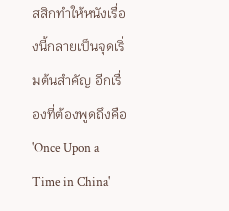สสิกทำให้หนังเรื่องนี้กลายเป็นจุดเริ่มต้นสำคัญ อีกเรื่องที่ต้องพูดถึงคือ 'Once Upon a Time in China'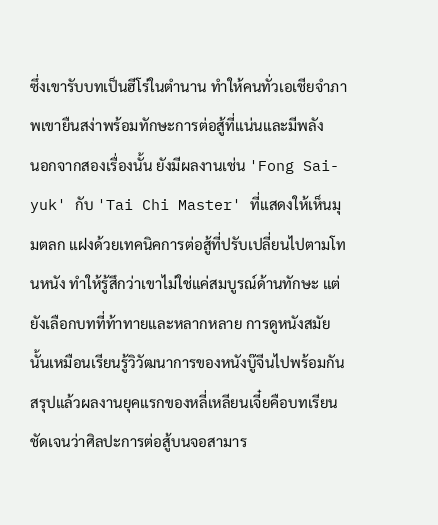ซึ่งเขารับบทเป็นฮีโร่ในตำนาน ทำให้คนทั่วเอเชียจำภาพเขายืนสง่าพร้อมทักษะการต่อสู้ที่แน่นและมีพลัง
นอกจากสองเรื่องนั้น ยังมีผลงานเช่น 'Fong Sai-yuk' กับ 'Tai Chi Master' ที่แสดงให้เห็นมุมตลก แฝงด้วยเทคนิคการต่อสู้ที่ปรับเปลี่ยนไปตามโทนหนัง ทำให้รู้สึกว่าเขาไม่ใช่แค่สมบูรณ์ด้านทักษะ แต่ยังเลือกบทที่ท้าทายและหลากหลาย การดูหนังสมัยนั้นเหมือนเรียนรู้วิวัฒนาการของหนังบู๊จีนไปพร้อมกัน สรุปแล้วผลงานยุคแรกของหลี่เหลียนเจี๋ยคือบทเรียนชัดเจนว่าศิลปะการต่อสู้บนจอสามาร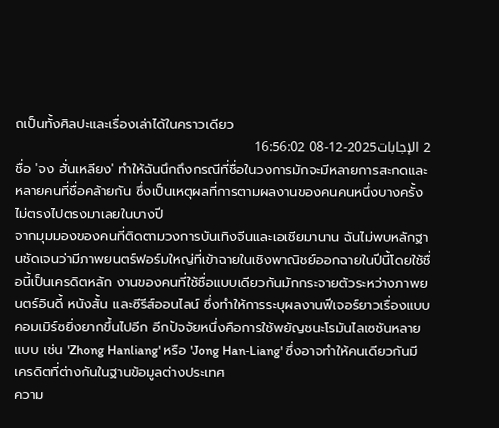ถเป็นทั้งศิลปะและเรื่องเล่าได้ในคราวเดียว
2 الإجابات2025-12-08 16:56:02
ชื่อ 'จง ฮั่นเหลียง' ทำให้ฉันนึกถึงกรณีที่ชื่อในวงการมักจะมีหลายการสะกดและหลายคนที่ชื่อคล้ายกัน ซึ่งเป็นเหตุผลที่การตามผลงานของคนคนหนึ่งบางครั้งไม่ตรงไปตรงมาเลยในบางปี
จากมุมมองของคนที่ติดตามวงการบันเทิงจีนและเอเชียมานาน ฉันไม่พบหลักฐานชัดเจนว่ามีภาพยนตร์ฟอร์มใหญ่ที่เข้าฉายในเชิงพาณิชย์ออกฉายในปีนี้โดยใช้ชื่อนี้เป็นเครดิตหลัก งานของคนที่ใช้ชื่อแบบเดียวกันมักกระจายตัวระหว่างภาพยนตร์อินดี้ หนังสั้น และซีรีส์ออนไลน์ ซึ่งทำให้การระบุผลงานฟีเจอร์ยาวเรื่องแบบคอมเมิร์ซยิ่งยากขึ้นไปอีก อีกปัจจัยหนึ่งคือการใช้พยัญชนะโรมันไลเซชันหลายแบบ เช่น 'Zhong Hanliang' หรือ 'Jong Han‑Liang' ซึ่งอาจทำให้คนเดียวกันมีเครดิตที่ต่างกันในฐานข้อมูลต่างประเทศ
ความ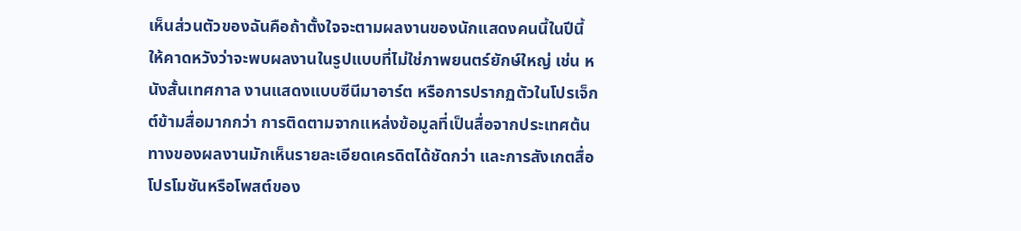เห็นส่วนตัวของฉันคือถ้าตั้งใจจะตามผลงานของนักแสดงคนนี้ในปีนี้ ให้คาดหวังว่าจะพบผลงานในรูปแบบที่ไม่ใช่ภาพยนตร์ยักษ์ใหญ่ เช่น หนังสั้นเทศกาล งานแสดงแบบซีนีมาอาร์ต หรือการปรากฏตัวในโปรเจ็กต์ข้ามสื่อมากกว่า การติดตามจากแหล่งข้อมูลที่เป็นสื่อจากประเทศต้นทางของผลงานมักเห็นรายละเอียดเครดิตได้ชัดกว่า และการสังเกตสื่อโปรโมชันหรือโพสต์ของ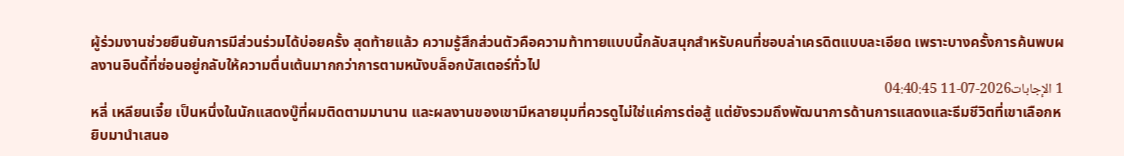ผู้ร่วมงานช่วยยืนยันการมีส่วนร่วมได้บ่อยครั้ง สุดท้ายแล้ว ความรู้สึกส่วนตัวคือความท้าทายแบบนี้กลับสนุกสำหรับคนที่ชอบล่าเครดิตแบบละเอียด เพราะบางครั้งการค้นพบผลงานอินดี้ที่ซ่อนอยู่กลับให้ความตื่นเต้นมากกว่าการตามหนังบล็อกบัสเตอร์ทั่วไป
1 الإجابات2026-07-11 04:40:45
หลี่ เหลียนเจี๋ย เป็นหนึ่งในนักแสดงบู๊ที่ผมติดตามมานาน และผลงานของเขามีหลายมุมที่ควรดูไม่ใช่แค่การต่อสู้ แต่ยังรวมถึงพัฒนาการด้านการแสดงและธีมชีวิตที่เขาเลือกหยิบมานำเสนอ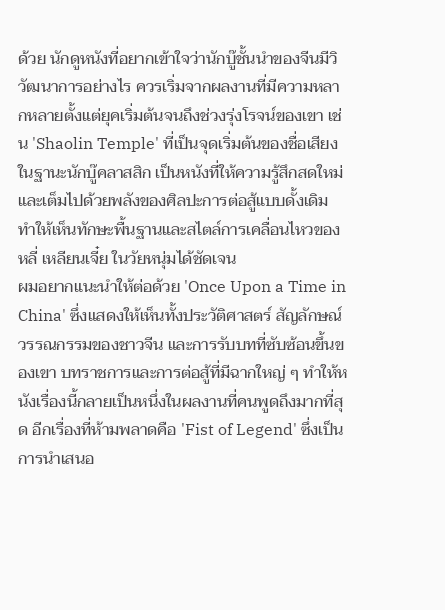ด้วย นักดูหนังที่อยากเข้าใจว่านักบู๊ชั้นนำของจีนมีวิวัฒนาการอย่างไร ควรเริ่มจากผลงานที่มีความหลากหลายตั้งแต่ยุคเริ่มต้นจนถึงช่วงรุ่งโรจน์ของเขา เช่น 'Shaolin Temple' ที่เป็นจุดเริ่มต้นของชื่อเสียงในฐานะนักบู๊คลาสสิก เป็นหนังที่ให้ความรู้สึกสดใหม่และเต็มไปด้วยพลังของศิลปะการต่อสู้แบบดั้งเดิม ทำให้เห็นทักษะพื้นฐานและสไตล์การเคลื่อนไหวของหลี่ เหลียนเจี๋ย ในวัยหนุ่มได้ชัดเจน
ผมอยากแนะนำให้ต่อด้วย 'Once Upon a Time in China' ซึ่งแสดงให้เห็นทั้งประวัติศาสตร์ สัญลักษณ์วรรณกรรมของชาวจีน และการรับบทที่ซับซ้อนขึ้นของเขา บทราชการและการต่อสู้ที่มีฉากใหญ่ ๆ ทำให้หนังเรื่องนี้กลายเป็นหนึ่งในผลงานที่คนพูดถึงมากที่สุด อีกเรื่องที่ห้ามพลาดคือ 'Fist of Legend' ซึ่งเป็นการนำเสนอ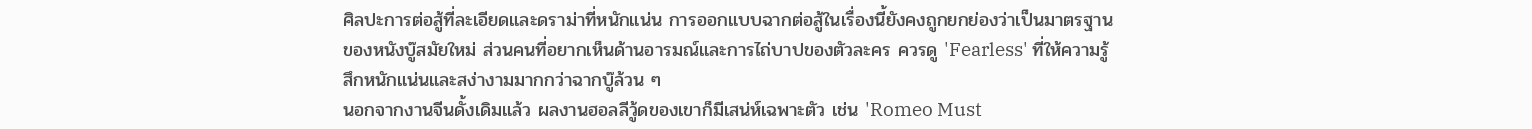ศิลปะการต่อสู้ที่ละเอียดและดราม่าที่หนักแน่น การออกแบบฉากต่อสู้ในเรื่องนี้ยังคงถูกยกย่องว่าเป็นมาตรฐานของหนังบู๊สมัยใหม่ ส่วนคนที่อยากเห็นด้านอารมณ์และการไถ่บาปของตัวละคร ควรดู 'Fearless' ที่ให้ความรู้สึกหนักแน่นและสง่างามมากกว่าฉากบู๊ล้วน ๆ
นอกจากงานจีนดั้งเดิมแล้ว ผลงานฮอลลีวู้ดของเขาก็มีเสน่ห์เฉพาะตัว เช่น 'Romeo Must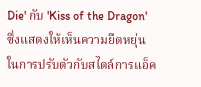Die' กับ 'Kiss of the Dragon' ซึ่งแสดงให้เห็นความยืดหยุ่นในการปรับตัวกับสไตล์การแอ็ค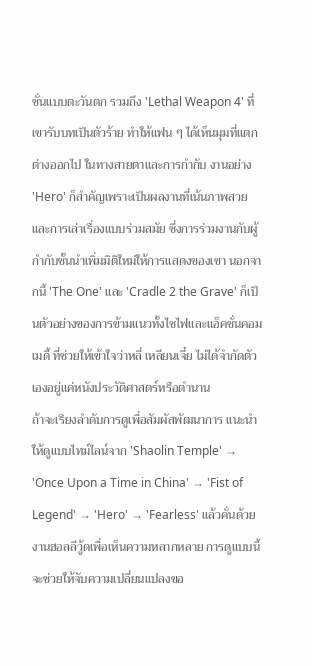ชั่นแบบตะวันตก รวมถึง 'Lethal Weapon 4' ที่เขารับบทเป็นตัวร้าย ทำให้แฟน ๆ ได้เห็นมุมที่แตกต่างออกไป ในทางสายตาและการกำกับ งานอย่าง 'Hero' ก็สำคัญเพราะเป็นผลงานที่เน้นภาพสวยและการเล่าเรื่องแบบร่วมสมัย ซึ่งการร่วมงานกับผู้กำกับชั้นนำเพิ่มมิติใหม่ให้การแสดงของเขา นอกจากนี้ 'The One' และ 'Cradle 2 the Grave' ก็เป็นตัวอย่างของการข้ามแนวทั้งไซไฟและแอ็คชั่นคอมเมดี้ ที่ช่วยให้เข้าใจว่าหลี่ เหลียนเจี๋ย ไม่ได้จำกัดตัวเองอยู่แค่หนังประวัติศาสตร์หรือตำนาน
ถ้าจะเรียงลำดับการดูเพื่อสัมผัสพัฒนาการ แนะนำให้ดูแบบไทม์ไลน์จาก 'Shaolin Temple' → 'Once Upon a Time in China' → 'Fist of Legend' → 'Hero' → 'Fearless' แล้วคั่นด้วยงานฮอลลีวู้ดเพื่อเห็นความหลากหลาย การดูแบบนี้จะช่วยให้จับความเปลี่ยนแปลงขอ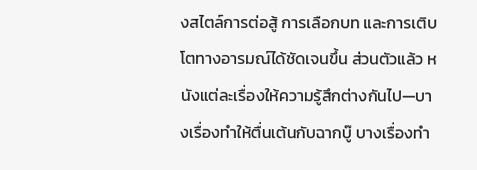งสไตล์การต่อสู้ การเลือกบท และการเติบโตทางอารมณ์ได้ชัดเจนขึ้น ส่วนตัวแล้ว หนังแต่ละเรื่องให้ความรู้สึกต่างกันไป—บางเรื่องทำให้ตื่นเต้นกับฉากบู๊ บางเรื่องทำ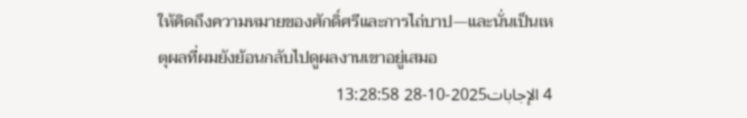ให้คิดถึงความหมายของศักดิ์ศรีและการไถ่บาป—และนั่นเป็นเหตุผลที่ผมยังย้อนกลับไปดูผลงานเขาอยู่เสมอ
4 الإجابات2025-10-28 13:28:58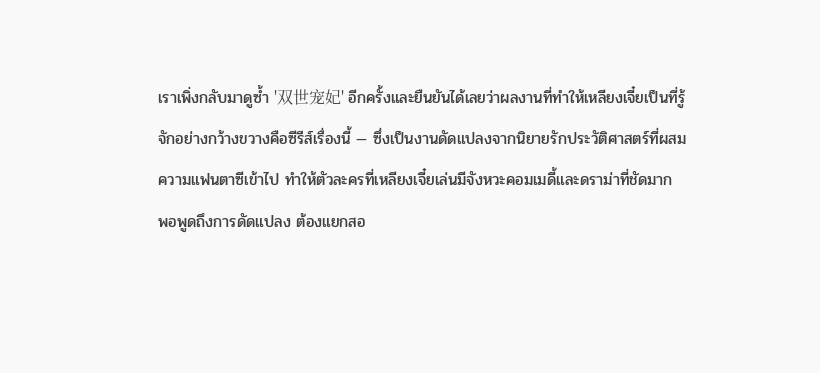เราเพิ่งกลับมาดูซ้ำ '双世宠妃' อีกครั้งและยืนยันได้เลยว่าผลงานที่ทำให้เหลียงเจี๋ยเป็นที่รู้จักอย่างกว้างขวางคือซีรีส์เรื่องนี้ — ซึ่งเป็นงานดัดแปลงจากนิยายรักประวัติศาสตร์ที่ผสมความแฟนตาซีเข้าไป ทำให้ตัวละครที่เหลียงเจี๋ยเล่นมีจังหวะคอมเมดี้และดราม่าที่ชัดมาก
พอพูดถึงการดัดแปลง ต้องแยกสอ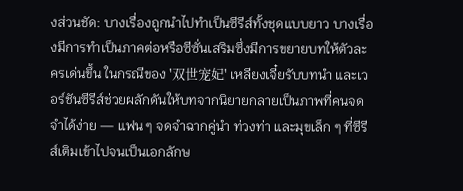งส่วนชัด: บางเรื่องถูกนำไปทำเป็นซีรีส์ทั้งชุดแบบยาว บางเรื่องมีการทำเป็นภาคต่อหรือซีซั่นเสริมซึ่งมีการขยายบทให้ตัวละครเด่นขึ้น ในกรณีของ '双世宠妃' เหลียงเจี๋ยรับบทนำ และเวอร์ชันซีรีส์ช่วยผลักดันให้บทจากนิยายกลายเป็นภาพที่คนจดจำได้ง่าย — แฟน ๆ จดจำฉากคู่นำ ท่วงท่า และมุขเล็ก ๆ ที่ซีรีส์เติมเข้าไปจนเป็นเอกลักษ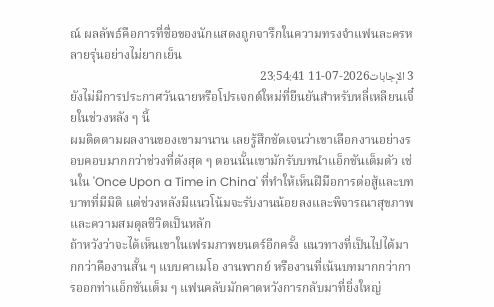ณ์ ผลลัพธ์คือการที่ชื่อของนักแสดงถูกจารึกในความทรงจำแฟนละครหลายรุ่นอย่างไม่ยากเย็น
3 الإجابات2026-07-11 23:54:41
ยังไม่มีการประกาศวันฉายหรือโปรเจกต์ใหม่ที่ยืนยันสำหรับหลี่เหลียนเจี๋ยในช่วงหลัง ๆ นี้
ผมติดตามผลงานของเขามานาน เลยรู้สึกชัดเจนว่าเขาเลือกงานอย่างรอบคอบมากกว่าช่วงที่ดังสุด ๆ ตอนนั้นเขามักรับบทนำแอ็กชันเต็มตัว เช่นใน 'Once Upon a Time in China' ที่ทำให้เห็นฝีมือการต่อสู้และบทบาทที่มีมิติ แต่ช่วงหลังมีแนวโน้มจะรับงานน้อยลงและพิจารณาสุขภาพและความสมดุลชีวิตเป็นหลัก
ถ้าหวังว่าจะได้เห็นเขาในเฟรมภาพยนตร์อีกครั้ง แนวทางที่เป็นไปได้มากกว่าคืองานสั้น ๆ แบบคาเมโอ งานพากย์ หรืองานที่เน้นบทมากกว่าการออกท่าแอ็กชันเต็ม ๆ แฟนคลับมักคาดหวังการกลับมาที่ยิ่งใหญ่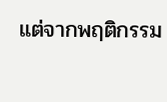แต่จากพฤติกรรม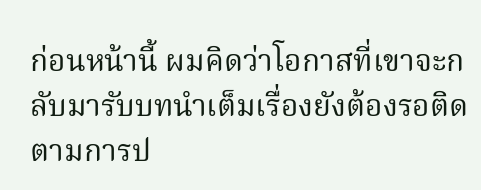ก่อนหน้านี้ ผมคิดว่าโอกาสที่เขาจะกลับมารับบทนำเต็มเรื่องยังต้องรอติดตามการป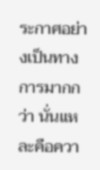ระกาศอย่างเป็นทางการมากกว่า นั่นแหละคือควา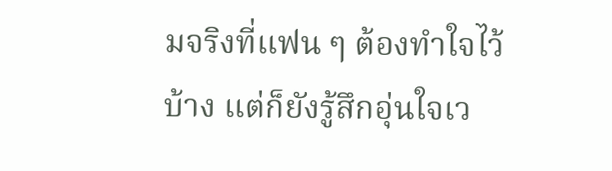มจริงที่แฟน ๆ ต้องทำใจไว้บ้าง แต่ก็ยังรู้สึกอุ่นใจเว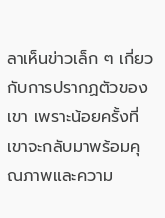ลาเห็นข่าวเล็ก ๆ เกี่ยวกับการปรากฏตัวของเขา เพราะน้อยครั้งที่เขาจะกลับมาพร้อมคุณภาพและความ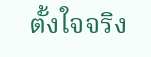ตั้งใจจริง